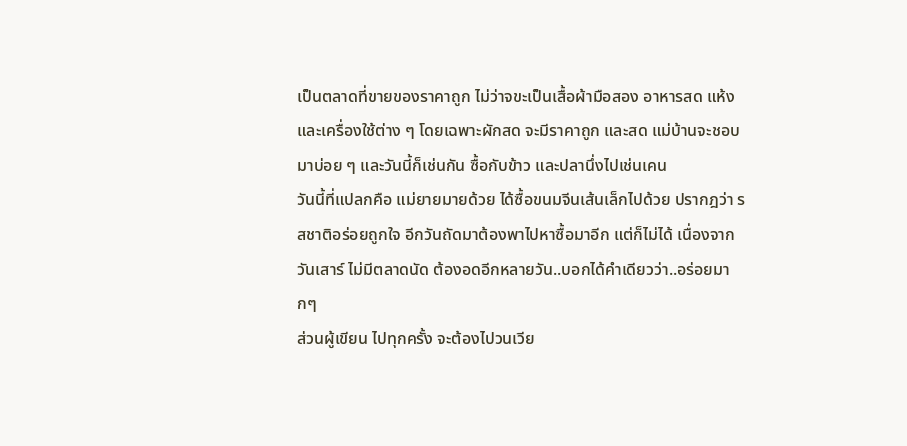เป็นตลาดที่ขายของราคาถูก ไม่ว่าจขะเป็นเสื้อผ้ามือสอง อาหารสด แห้ง และเครื่องใช้ต่าง ๆ โดยเฉพาะผักสด จะมีราคาถูก และสด แม่บ้านจะชอบมาบ่อย ๆ และวันนี้ก็เช่นกัน ซื้อกับข้าว และปลานึ่งไปเช่นเคน
วันนี้ที่แปลกคือ แม่ยายมายด้วย ได้ซื้อขนมจีนเส้นเล็กไปด้วย ปรากฎว่า รสชาติอร่อยถูกใจ อีกวันถัดมาต้องพาไปหาซื้อมาอีก แต่ก็ไม่ได้ เนื่องจากวันเสาร์ ไม่มีตลาดนัด ต้องอดอีกหลายวัน..บอกได้คำเดียวว่า..อร่อยมากๆ
ส่วนผู้เขียน ไปทุกครั้ง จะต้องไปวนเวีย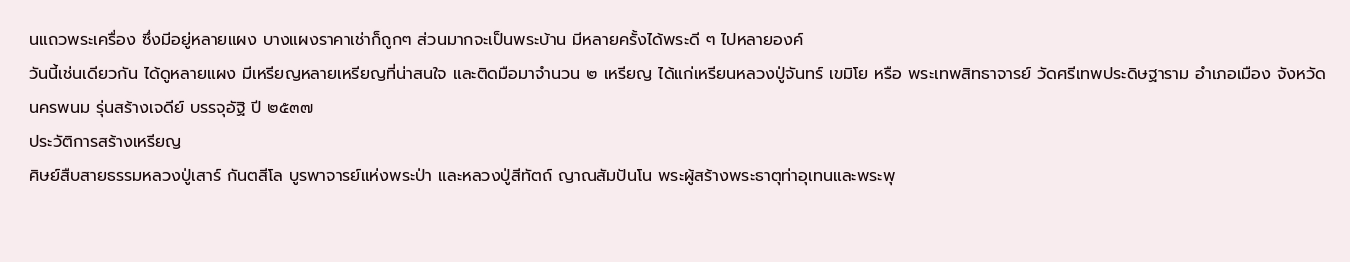นแถวพระเครื่อง ซึ่งมีอยู่หลายแผง บางแผงราคาเช่าก็ถูกๆ ส่วนมากจะเป็นพระบ้าน มีหลายครั้งได้พระดี ๆ ไปหลายองค์
วันนี้เช่นเดียวกัน ได้ดูหลายแผง มีเหรียญหลายเหรียญที่น่าสนใจ และติดมือมาจำนวน ๒ เหรียญ ได้แก่เหรียนหลวงปู่จันทร์ เขมิโย หรือ พระเทพสิทธาจารย์ วัดศรีเทพประดิษฐาราม อำเภอเมือง จังหวัดนครพนม รุ่นสร้างเจดีย์ บรรจุอัฐิ ปี ๒๕๓๗
ประวัติการสร้างเหรียญ
ศิษย์สืบสายธรรมหลวงปู่เสาร์ กันตสีโล บูรพาจารย์แห่งพระป่า และหลวงปู่สีทัตถ์ ญาณสัมปันโน พระผู้สร้างพระธาตุท่าอุเทนและพระพุ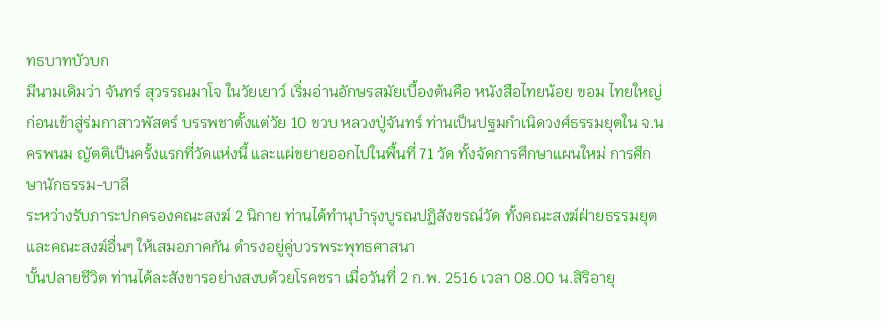ทธบาทบัวบก
มีนามเดิมว่า จันทร์ สุวรรณมาโจ ในวัยเยาว์ เริ่มอ่านอักษรสมัยเบื้องต้นคือ หนังสือไทยน้อย ขอม ไทยใหญ่ ก่อนเข้าสู่ร่มกาสาวพัสตร์ บรรพชาตั้งแต่วัย 10 ขวบ หลวงปู่จันทร์ ท่านเป็นปฐมกำเนิดวงศ์ธรรมยุตใน จ.นครพนม ญัตติเป็นครั้งแรกที่วัดแห่งนี้ และแผ่ขยายออกไปในพื้นที่ 71 วัด ทั้งจัดการศึกษาแผนใหม่ การศึกษานักธรรม-บาลี
ระหว่างรับภาระปกครองคณะสงฆ์ 2 นิกาย ท่านได้ทำนุบำรุงบูรณปฏิสังขรณ์วัด ทั้งคณะสงฆ์ฝ่ายธรรมยุตและคณะสงฆ์อื่นๆ ให้เสมอภาคกัน ดำรงอยู่คู่บวรพระพุทธศาสนา
บั้นปลายชีวิต ท่านได้ละสังขารอย่างสงบด้วยโรคชรา เมื่อวันที่ 2 ก.พ. 2516 เวลา 08.00 น.สิริอายุ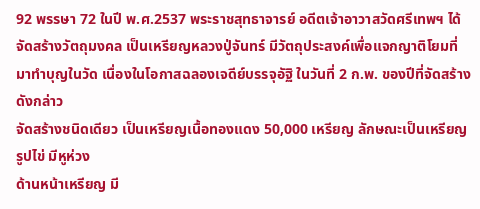92 พรรษา 72 ในปี พ.ศ.2537 พระราชสุทธาจารย์ อดีตเจ้าอาวาสวัดศรีเทพฯ ได้จัดสร้างวัตถุมงคล เป็นเหรียญหลวงปู่จันทร์ มีวัตถุประสงค์เพื่อแจกญาติโยมที่มาทำบุญในวัด เนื่องในโอกาสฉลองเจดีย์บรรจุอัฐิ ในวันที่ 2 ก.พ. ของปีที่จัดสร้างดังกล่าว
จัดสร้างชนิดเดียว เป็นเหรียญเนื้อทองแดง 50,000 เหรียญ ลักษณะเป็นเหรียญรูปไข่ มีหูห่วง
ด้านหน้าเหรียญ มี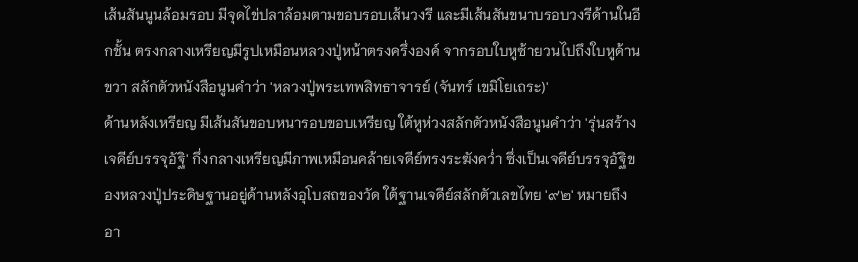เส้นสันนูนล้อมรอบ มีจุดไข่ปลาล้อมตามขอบรอบเส้นวงรี และมีเส้นสันขนาบรอบวงรีด้านในอีกชั้น ตรงกลางเหรียญมีรูปเหมือนหลวงปู่หน้าตรงครึ่งองค์ จากรอบใบหูซ้ายวนไปถึงใบหูด้านขวา สลักตัวหนังสือนูนคำว่า 'หลวงปู่พระเทพสิทธาจารย์ (จันทร์ เขมิโยเถระ)'
ด้านหลังเหรียญ มีเส้นสันขอบหนารอบขอบเหรียญ ใต้หูห่วงสลักตัวหนังสือนูนคำว่า 'รุ่นสร้างเจดีย์บรรจุอัฐิ' กึ่งกลางเหรียญมีภาพเหมือนคล้ายเจดีย์ทรงระฆังคว่ำ ซึ่งเป็นเจดีย์บรรจุอัฐิของหลวงปู่ประดิษฐานอยู่ด้านหลังอุโบสถของวัด ใต้ฐานเจดีย์สลักตัวเลขไทย '๙๒' หมายถึงอา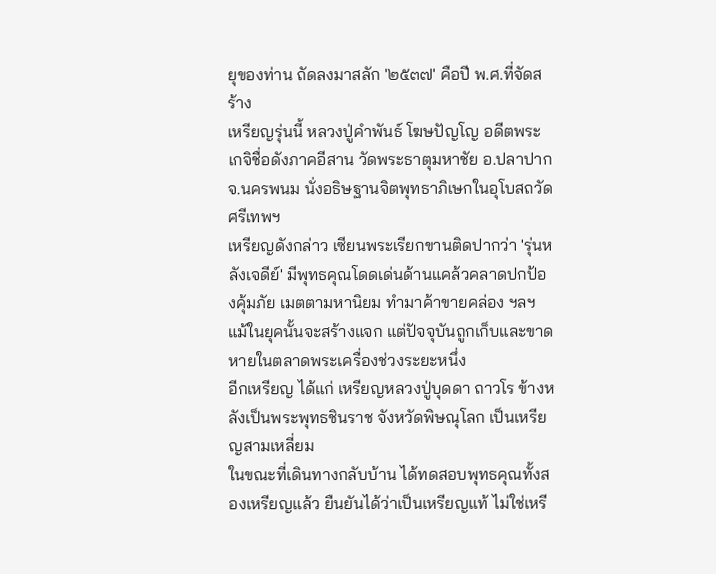ยุของท่าน ถัดลงมาสลัก '๒๕๓๗' คือปี พ.ศ.ที่จัดสร้าง
เหรียญรุ่นนี้ หลวงปู่คำพันธ์ โฆษปัญโญ อดีตพระเกจิชื่อดังภาคอีสาน วัดพระธาตุมหาชัย อ.ปลาปาก จ.นครพนม นั่งอธิษฐานจิตพุทธาภิเษกในอุโบสถวัดศรีเทพฯ
เหรียญดังกล่าว เซียนพระเรียกขานติดปากว่า 'รุ่นหลังเจดีย์' มีพุทธคุณโดดเด่นด้านแคล้วคลาดปกป้องคุ้มภัย เมตตามหานิยม ทำมาค้าขายคล่อง ฯลฯ
แม้ในยุคนั้นจะสร้างแจก แต่ปัจจุบันถูกเก็บและขาดหายในตลาดพระเครื่องช่วงระยะหนึ่ง
อีกเหรียญ ได้แก่ เหรียญหลวงปู่บุดดา ถาวโร ข้างหลังเป็นพระพุทธชินราช จังหวัดพิษณุโลก เป็นเหรียญสามเหลี่ยม
ในขณะที่เดินทางกลับบ้าน ได้ทดสอบพุทธคุณทั้งสองเหรียญแล้ว ยืนยันได้ว่าเป็นเหรียญแท้ ไม่ใช่เหรี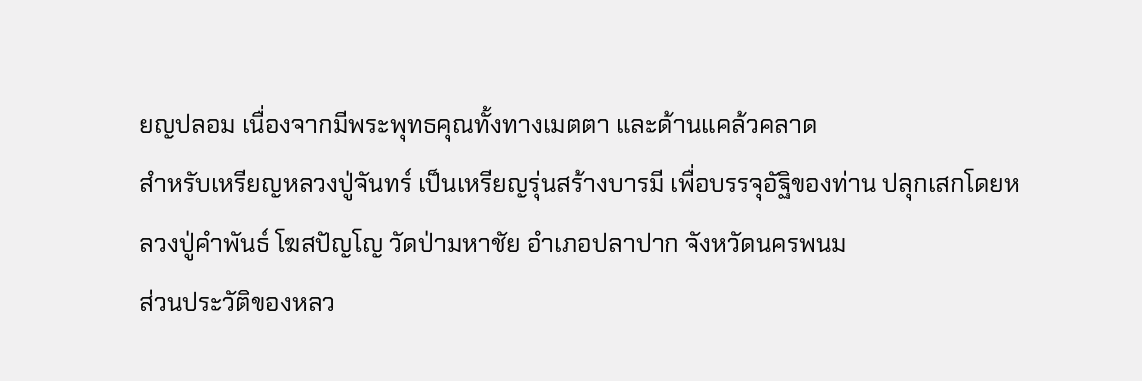ยญปลอม เนื่องจากมีพระพุทธคุณทั้งทางเมตตา และด้านแคล้วคลาด
สำหรับเหรียญหลวงปู่จันทร์ เป็นเหรียญรุ่นสร้างบารมี เพื่อบรรจุอัฐิของท่าน ปลุกเสกโดยหลวงปู่คำพันธ์ โฆสปัญโญ วัดป่ามหาชัย อำเภอปลาปาก จังหวัดนครพนม
ส่วนประวัติของหลว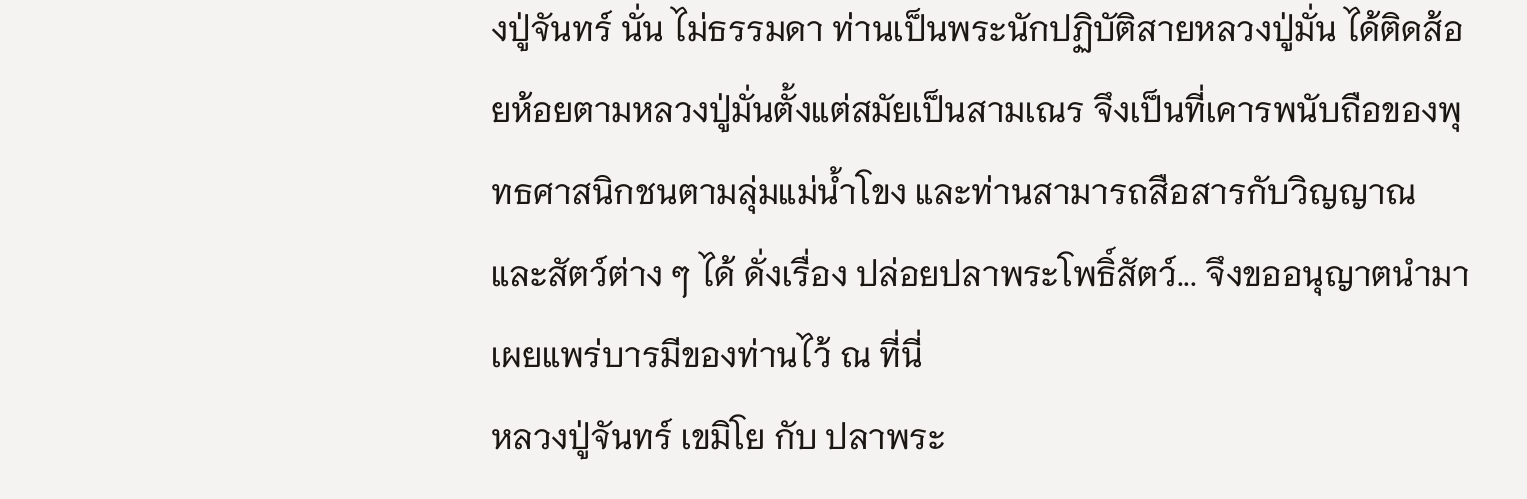งปู่จันทร์ นั่น ไม่ธรรมดา ท่านเป็นพระนักปฏิบัติสายหลวงปู่มั่น ได้ติดส้อยห้อยตามหลวงปู่มั่นตั้งแต่สมัยเป็นสามเณร จึงเป็นที่เคารพนับถือของพุทธศาสนิกชนตามลุ่มแม่น้ำโขง และท่านสามารถสือสารกับวิญญาณ และสัตว์ต่าง ๆ ได้ ดั่งเรื่อง ปล่อยปลาพระโพธิ์สัตว์... จึงขออนุญาตนำมาเผยแพร่บารมีของท่านไว้ ณ ที่นี่
หลวงปู่จันทร์ เขมิโย กับ ปลาพระ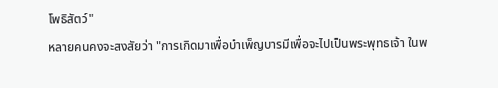โพธิสัตว์"
หลายคนคงจะสงสัยว่า "การเกิดมาเพื่อบำเพ็ญบารมีเพื่อจะไปเป็นพระพุทธเจ้า ในพ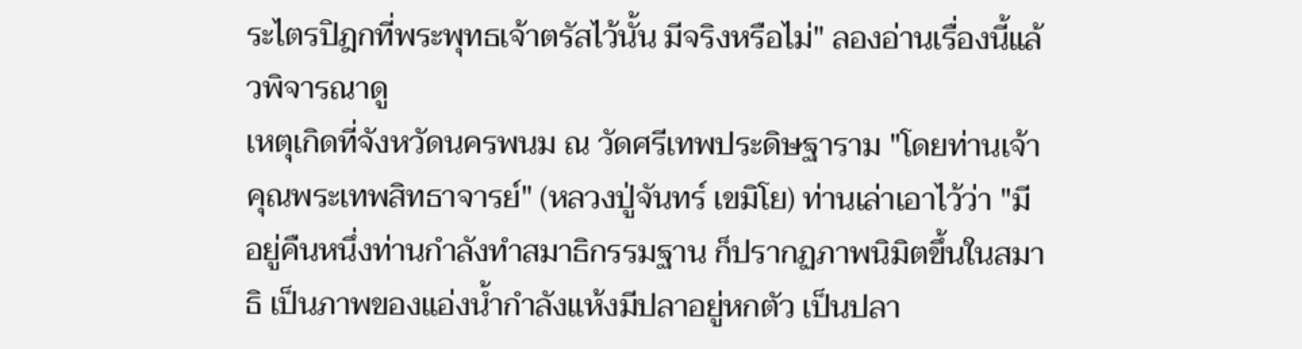ระไตรปิฎกที่พระพุทธเจ้าตรัสไว้นั้น มีจริงหรือไม่" ลองอ่านเรื่องนี้แล้วพิจารณาดู
เหตุเกิดที่จังหวัดนครพนม ณ วัดศรีเทพประดิษฐาราม "โดยท่านเจ้าคุณพระเทพสิทธาจารย์" (หลวงปู่จันทร์ เขมิโย) ท่านเล่าเอาไว้ว่า "มีอยู่คืนหนึ่งท่านกำลังทำสมาธิกรรมฐาน ก็ปรากฏภาพนิมิตขึ้นในสมาธิ เป็นภาพของแอ่งน้ำกำลังแห้งมีปลาอยู่หกตัว เป็นปลา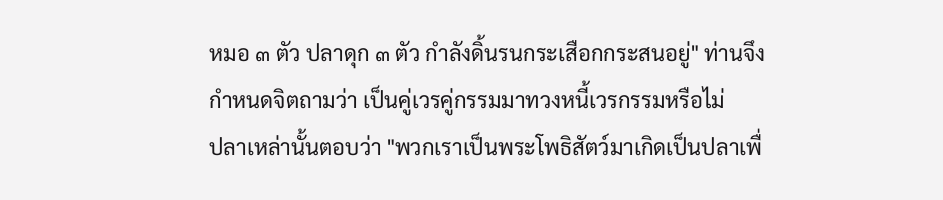หมอ ๓ ตัว ปลาดุก ๓ ตัว กำลังดิ้นรนกระเสือกกระสนอยู่" ท่านจึงกำหนดจิตถามว่า เป็นคู่เวรคู่กรรมมาทวงหนี้เวรกรรมหรือไม่
ปลาเหล่านั้นตอบว่า "พวกเราเป็นพระโพธิสัตว์มาเกิดเป็นปลาเพื่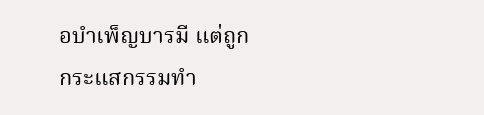อบำเพ็ญบารมี แต่ถูกกระแสกรรมทำ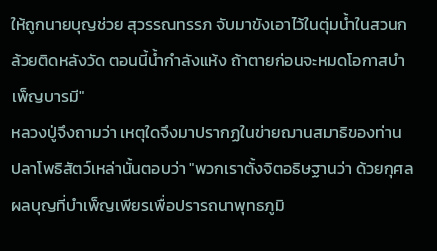ให้ถูกนายบุญช่วย สุวรรณทรรภ จับมาขังเอาไว้ในตุ่มน้ำในสวนกล้วยติดหลังวัด ตอนนี้น้ำกำลังแห้ง ถ้าตายก่อนจะหมดโอกาสบำเพ็ญบารมี"
หลวงปู่จึงถามว่า เหตุใดจึงมาปรากฏในข่ายฌานสมาธิของท่าน
ปลาโพธิสัตว์เหล่านั้นตอบว่า "พวกเราตั้งจิตอธิษฐานว่า ด้วยกุศลผลบุญที่บำเพ็ญเพียรเพื่อปรารถนาพุทธภูมิ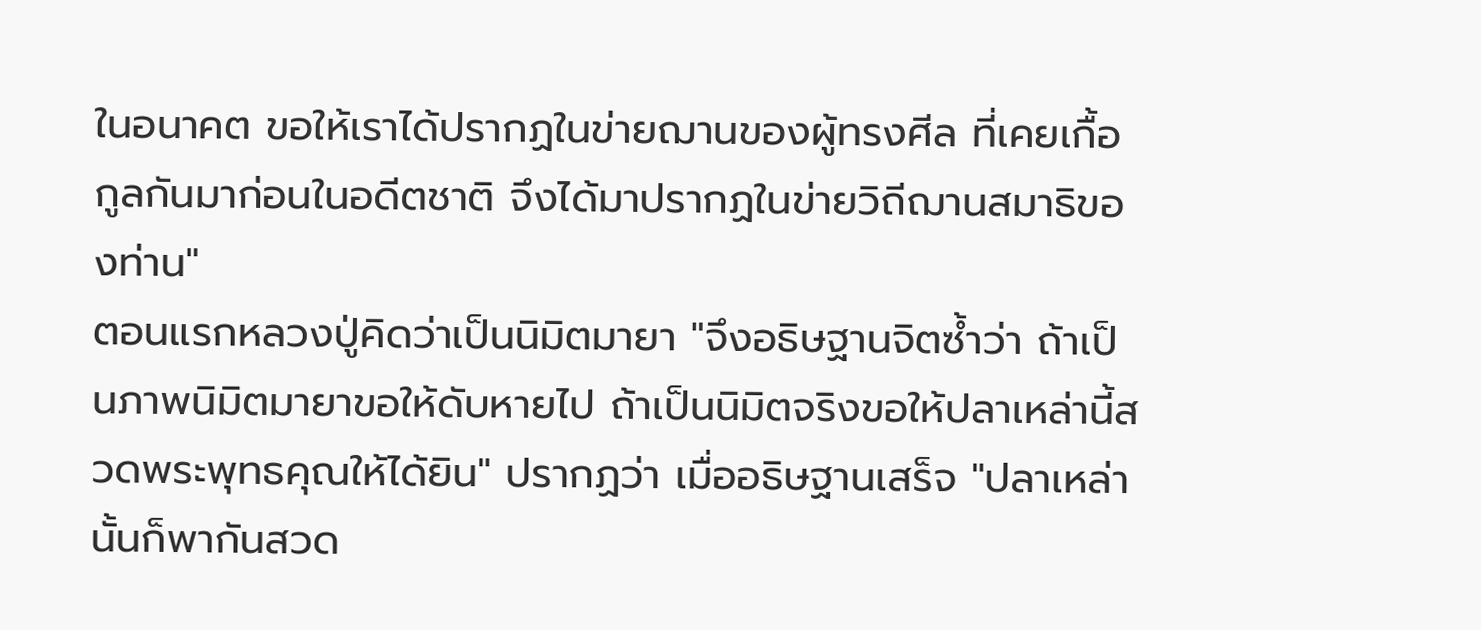ในอนาคต ขอให้เราได้ปรากฏในข่ายฌานของผู้ทรงศีล ที่เคยเกื้อกูลกันมาก่อนในอดีตชาติ จึงได้มาปรากฏในข่ายวิถีฌานสมาธิของท่าน"
ตอนแรกหลวงปู่คิดว่าเป็นนิมิตมายา "จึงอธิษฐานจิตซ้ำว่า ถ้าเป็นภาพนิมิตมายาขอให้ดับหายไป ถ้าเป็นนิมิตจริงขอให้ปลาเหล่านี้สวดพระพุทธคุณให้ได้ยิน" ปรากฏว่า เมื่ออธิษฐานเสร็จ "ปลาเหล่านั้นก็พากันสวด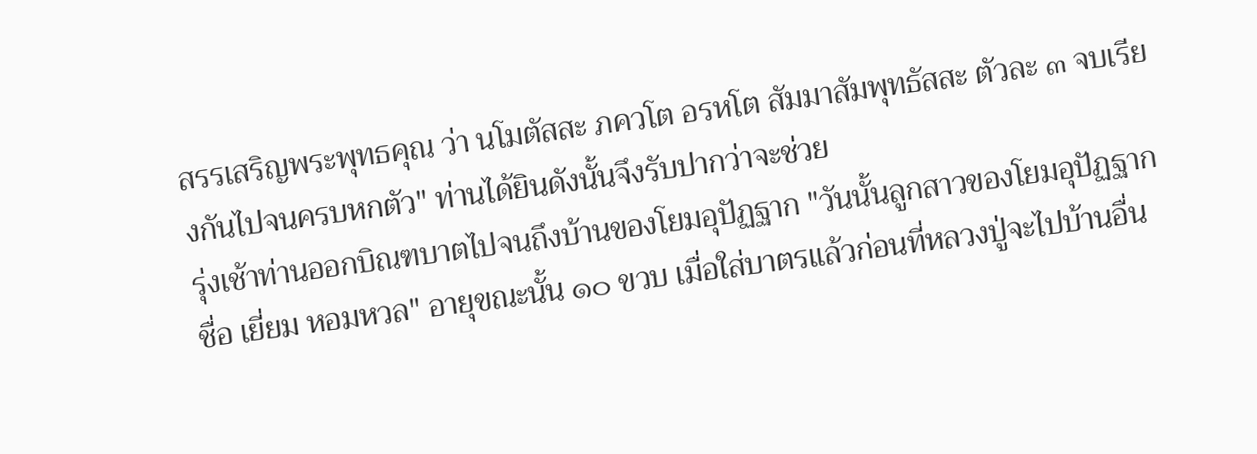สรรเสริญพระพุทธคุณ ว่า นโมตัสสะ ภควโต อรหโต สัมมาสัมพุทธัสสะ ตัวละ ๓ จบเรียงกันไปจนครบหกตัว" ท่านได้ยินดังนั้นจึงรับปากว่าจะช่วย
รุ่งเช้าท่านออกบิณฑบาตไปจนถึงบ้านของโยมอุปัฏฐาก "วันนั้นลูกสาวของโยมอุปัฏฐากชื่อ เยี่ยม หอมหวล" อายุขณะนั้น ๑๐ ขวบ เมื่อใส่บาตรแล้วก่อนที่หลวงปู่จะไปบ้านอื่น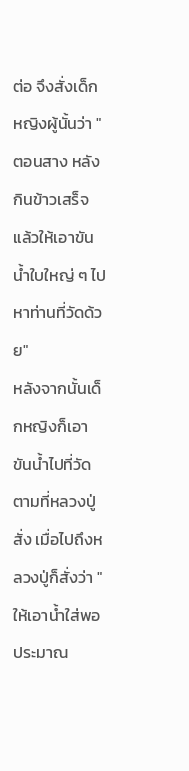ต่อ จึงสั่งเด็กหญิงผู้นั้นว่า "ตอนสาง หลังกินข้าวเสร็จแล้วให้เอาขันน้ำใบใหญ่ ๆ ไปหาท่านที่วัดด้วย"
หลังจากนั้นเด็กหญิงก็เอาขันน้ำไปที่วัดตามที่หลวงปู่สั่ง เมื่อไปถึงหลวงปู่ก็สั่งว่า "ให้เอาน้ำใส่พอประมาณ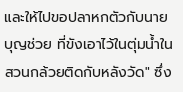และให้ไปขอปลาหกตัวกับนายบุญช่วย ที่ขังเอาไว้ในตุ่มน้ำในสวนกล้วยติดกับหลังวัด" ซึ่ง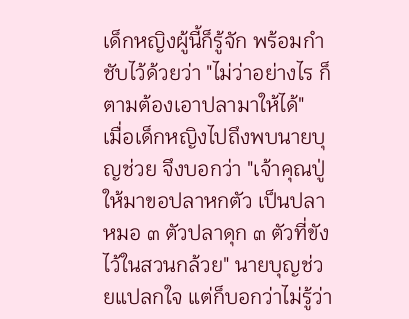เด็กหญิงผู้นี้ก็รู้จัก พร้อมกำชับไว้ด้วยว่า "ไม่ว่าอย่างไร ก็ตามต้องเอาปลามาให้ได้"
เมื่อเด็กหญิงไปถึงพบนายบุญช่วย จึงบอกว่า "เจ้าคุณปู่ให้มาขอปลาหกตัว เป็นปลาหมอ ๓ ตัวปลาดุก ๓ ตัวที่ขังไว้ในสวนกล้วย" นายบุญช่วยแปลกใจ แต่ก็บอกว่าไม่รู้ว่า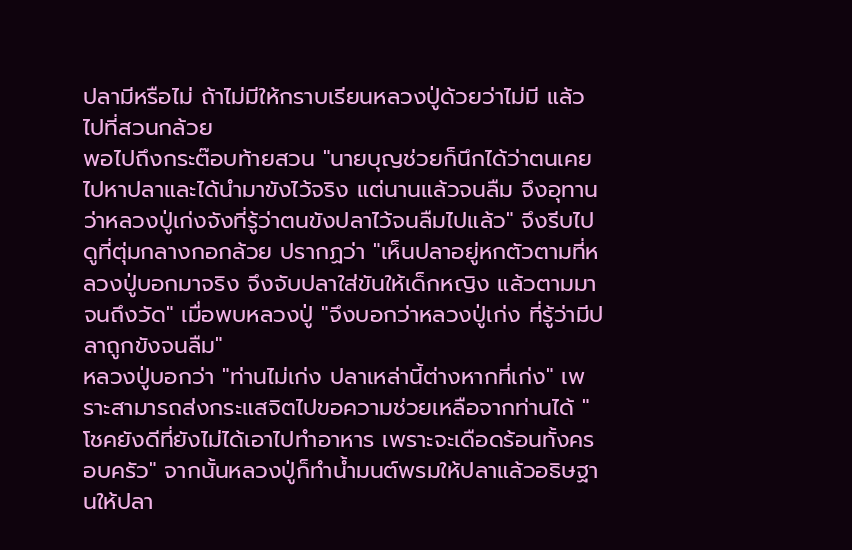ปลามีหรือไม่ ถ้าไม่มีให้กราบเรียนหลวงปู่ด้วยว่าไม่มี แล้วไปที่สวนกล้วย
พอไปถึงกระต๊อบท้ายสวน "นายบุญช่วยก็นึกได้ว่าตนเคยไปหาปลาและได้นำมาขังไว้จริง แต่นานแล้วจนลืม จึงอุทานว่าหลวงปู่เก่งจังที่รู้ว่าตนขังปลาไว้จนลืมไปแล้ว" จึงรีบไปดูที่ตุ่มกลางกอกล้วย ปรากฏว่า "เห็นปลาอยู่หกตัวตามที่หลวงปู่บอกมาจริง จึงจับปลาใส่ขันให้เด็กหญิง แล้วตามมาจนถึงวัด" เมื่อพบหลวงปู่ "จึงบอกว่าหลวงปู่เก่ง ที่รู้ว่ามีปลาถูกขังจนลืม"
หลวงปู่บอกว่า "ท่านไม่เก่ง ปลาเหล่านี้ต่างหากที่เก่ง" เพราะสามารถส่งกระแสจิตไปขอความช่วยเหลือจากท่านได้ "โชคยังดีที่ยังไม่ได้เอาไปทำอาหาร เพราะจะเดือดร้อนทั้งครอบครัว" จากนั้นหลวงปู่ก็ทำน้ำมนต์พรมให้ปลาแล้วอธิษฐานให้ปลา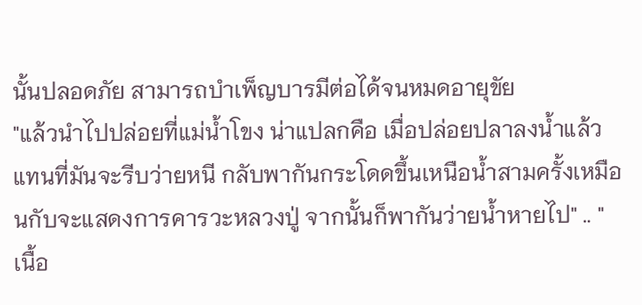นั้นปลอดภัย สามารถบำเพ็ญบารมีต่อได้จนหมดอายุขัย
"แล้วนำไปปล่อยที่แม่น้ำโขง น่าแปลกคือ เมื่อปล่อยปลาลงน้ำแล้วแทนที่มันจะรีบว่ายหนี กลับพากันกระโดดขึ้นเหนือน้ำสามครั้งเหมือนกับจะแสดงการคารวะหลวงปู่ จากนั้นก็พากันว่ายน้ำหายไป" .. "
เนื้อ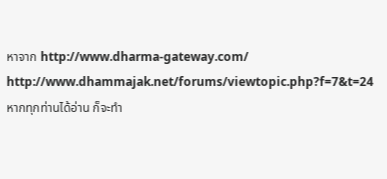หาจาก http://www.dharma-gateway.com/
http://www.dhammajak.net/forums/viewtopic.php?f=7&t=24
หากทุกท่านได้อ่าน ก็จะทำ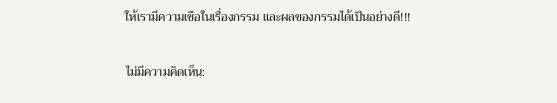ให้เรามีความเชือในเรื่องกรรม และผลของกรรมได้เป็นอย่างดี!!!


ไม่มีความคิดเห็น: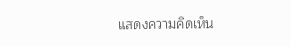แสดงความคิดเห็น